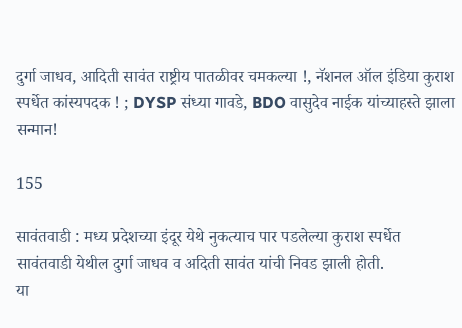दुर्गा जाधव, आदिती सावंत राष्ट्रीय पातळीवर चमकल्या !, नॅशनल ऑल इंडिया कुराश स्पर्धेत कांस्यपदक ! ; DYSP संध्या गावडे, BDO वासुदेव नाईक यांच्याहस्ते झाला सन्मान!

155

सावंतवाडी : मध्य प्रदेशच्या इंदूर येथे नुकत्याच पार पडलेल्या कुराश स्पर्धेत सावंतवाडी येथील दुर्गा जाधव व अदिती सावंत यांची निवड झाली होती.
या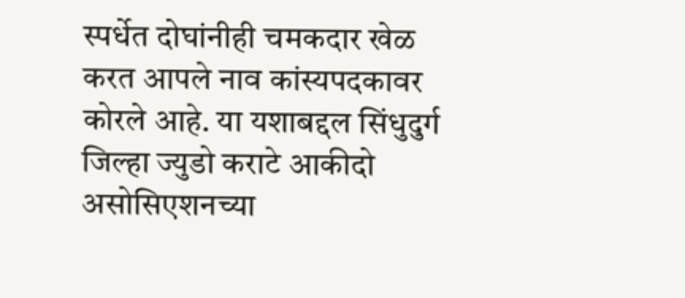स्पर्धेत दोघांनीही चमकदार खेळ करत आपले नाव कांस्यपदकावर कोरले आहे. या यशाबद्दल सिंधुदुर्ग जिल्हा ज्युडो कराटे आकीदो असोसिएशनच्या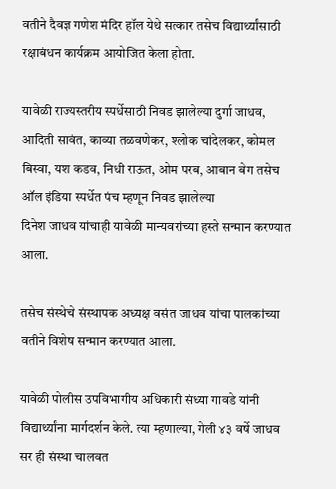वतीने दैवज्ञ गणेश मंदिर हॉल येथे सत्कार तसेच विद्यार्थ्यांसाठी रक्षाबंधन कार्यक्रम आयोजित केला होता.

यावेळी राज्यस्तरीय स्पर्धेसाठी निवड झालेल्या दुर्गा जाधव, आदिती सावंत, काव्या तळवणेकर, श्लोक चांदेलकर, कोमल बिस्वा, यश कडव, निधी राऊत, ओम परब, आबान बेग तसेच ऑल इंडिया स्पर्धेत पंच म्हणून निवड झालेल्या
दिनेश जाधव यांचाही यावेळी मान्यवरांच्या हस्ते सन्मान करण्यात आला.

तसेच संस्थेचे संस्थापक अध्यक्ष वसंत जाधव यांचा पालकांच्या वतीने विशेष सन्मान करण्यात आला.

यावेळी पोलीस उपविभागीय अधिकारी संध्या गावडे यांनी विद्यार्थ्यांना मार्गदर्शन केले. त्या म्हणाल्या, गेली ४३ वर्षे जाधव सर ही संस्था चालवत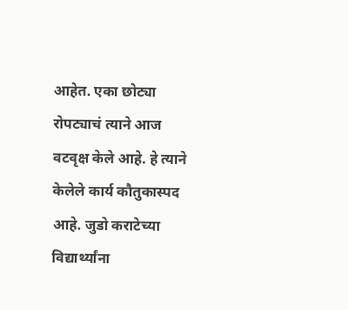आहेत. एका छोट्या रोपट्याचं त्याने आज वटवृक्ष केले आहे. हे त्याने केलेले कार्य कौतुकास्पद आहे. जुडो कराटेच्या विद्यार्थ्यांना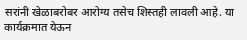सरांनी खेळाबरोबर आरोग्य तसेच शिस्तही लावली आहे. या कार्यक्रमात येऊन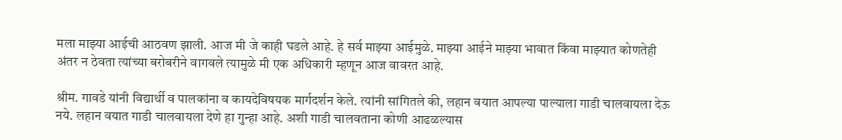मला माझ्या आईची आठवण झाली. आज मी जे काही घडले आहे. हे सर्व माझ्या आईमुळे. माझ्या आईने माझ्या भावात किंवा माझ्यात कोणतेही अंतर न ठेवता त्यांच्या बरोबरीने वागवले त्यामुळे मी एक अधिकारी म्हणून आज वावरत आहे.

श्रीम. गावडे यांनी विद्यार्थी व पालकांना व कायदेविषयक मार्गदर्शन केले. त्यांनी सांगितले की, लहान वयात आपल्या पाल्याला गाडी चालवायला देऊ नये. लहान वयात गाडी चालवायला देणे हा गुन्हा आहे. अशी गाडी चालवताना कोणी आढळल्यास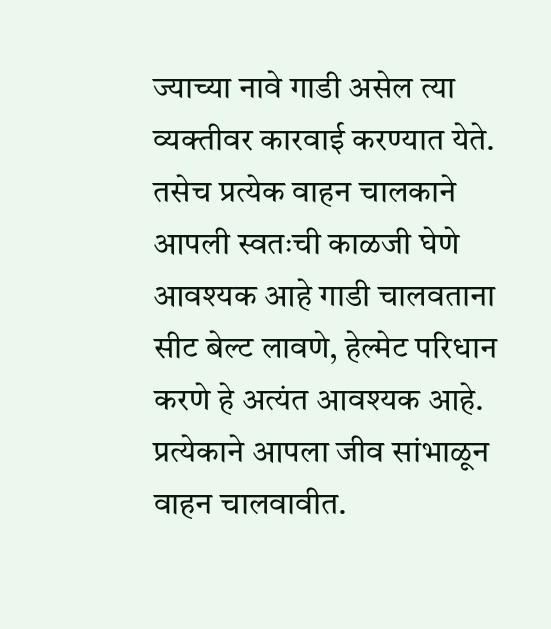ज्याच्या नावे गाडी असेल त्या व्यक्तीवर कारवाई करण्यात येते. तसेच प्रत्येक वाहन चालकाने आपली स्वतःची काळजी घेणे आवश्यक आहे गाडी चालवताना सीट बेल्ट लावणे, हेल्मेट परिधान करणे हे अत्यंत आवश्यक आहे. प्रत्येकाने आपला जीव सांभाळून वाहन चालवावीत.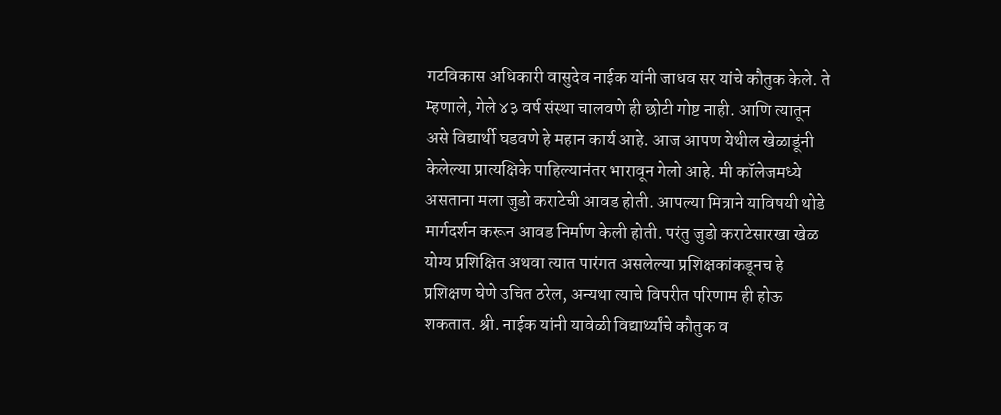गटविकास अधिकारी वासुदेव नाईक यांनी जाधव सर यांचे कौतुक केले. ते म्हणाले, गेले ४३ वर्ष संस्था चालवणे ही छोटी गोष्ट नाही. आणि त्यातून असे विद्यार्थी घडवणे हे महान कार्य आहे. आज आपण येथील खेळाडूंनी केलेल्या प्रात्यक्षिके पाहिल्यानंतर भारावून गेलो आहे. मी कॉलेजमध्ये असताना मला जुडो कराटेची आवड होती. आपल्या मित्राने याविषयी थोडे मार्गदर्शन करून आवड निर्माण केली होती. परंतु जुडो कराटेसारखा खेळ योग्य प्रशिक्षित अथवा त्यात पारंगत असलेल्या प्रशिक्षकांकडूनच हे प्रशिक्षण घेणे उचित ठरेल, अन्यथा त्याचे विपरीत परिणाम ही होऊ शकतात. श्री. नाईक यांनी यावेळी विद्यार्थ्यांचे कौतुक व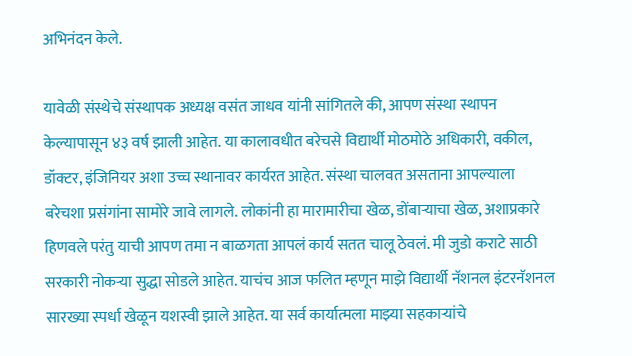अभिनंदन केले.

यावेळी संस्थेचे संस्थापक अध्यक्ष वसंत जाधव यांनी सांगितले की, आपण संस्था स्थापन केल्यापासून ४३ वर्ष झाली आहेत. या कालावधीत बरेचसे विद्यार्थी मोठमोठे अधिकारी, वकील, डॉक्टर, इंजिनियर अशा उच्च स्थानावर कार्यरत आहेत. संस्था चालवत असताना आपल्याला बरेचशा प्रसंगांना सामोरे जावे लागले. लोकांनी हा मारामारीचा खेळ, डोंबाऱ्याचा खेळ, अशाप्रकारे हिणवले परंतु याची आपण तमा न बाळगता आपलं कार्य सतत चालू ठेवलं. मी जुडो कराटे साठी सरकारी नोकऱ्या सुद्धा सोडले आहेत. याचंच आज फलित म्हणून माझे विद्यार्थी नॅशनल इंटरनॅशनल सारख्या स्पर्धा खेळून यशस्वी झाले आहेत. या सर्व कार्यात्मला माझ्या सहकाऱ्यांचे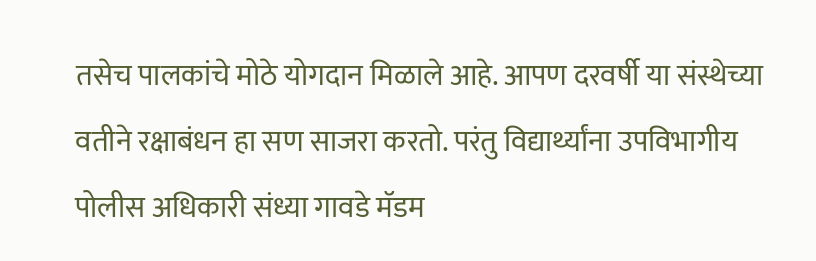तसेच पालकांचे मोठे योगदान मिळाले आहे. आपण दरवर्षी या संस्थेच्या वतीने रक्षाबंधन हा सण साजरा करतो. परंतु विद्यार्थ्यांना उपविभागीय पोलीस अधिकारी संध्या गावडे मॅडम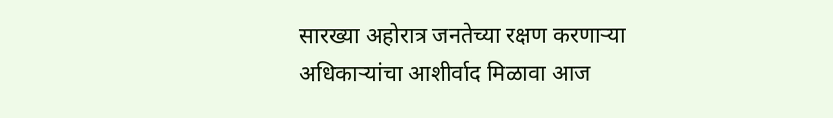सारख्या अहोरात्र जनतेच्या रक्षण करणाऱ्या अधिकाऱ्यांचा आशीर्वाद मिळावा आज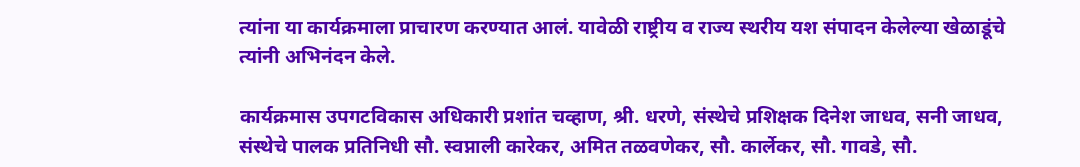त्यांना या कार्यक्रमाला प्राचारण करण्यात आलं. यावेळी राष्ट्रीय व राज्य स्थरीय यश संपादन केलेल्या खेळाडूंचे त्यांनी अभिनंदन केले.

कार्यक्रमास उपगटविकास अधिकारी प्रशांत चव्हाण, श्री. धरणे, संस्थेचे प्रशिक्षक दिनेश जाधव, सनी जाधव, संस्थेचे पालक प्रतिनिधी सौ. स्वप्नाली कारेकर, अमित तळवणेकर, सौ. कार्लेकर, सौ. गावडे, सौ.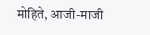मोहिते, आजी-माजी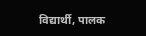विद्यार्थी, पालक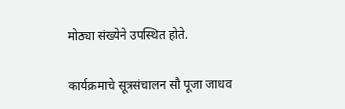मोठ्या संख्येने उपस्थित होते.

कार्यक्रमाचे सूत्रसंचालन सौ पूजा जाधव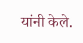यांनी केले.